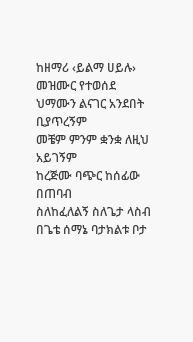ከዘማሪ ‹ይልማ ሀይሉ› መዝሙር የተወሰደ
ህማሙን ልናገር አንደበት ቢያጥረኝም
መቼም ምንም ቋንቋ ለዚህ አይገኝም
ከረጅሙ ባጭር ከሰፊው በጠባብ
ስለከፈለልኝ ስለጌታ ላስብ
በጌቴ ሰማኔ ባታክልቱ ቦታ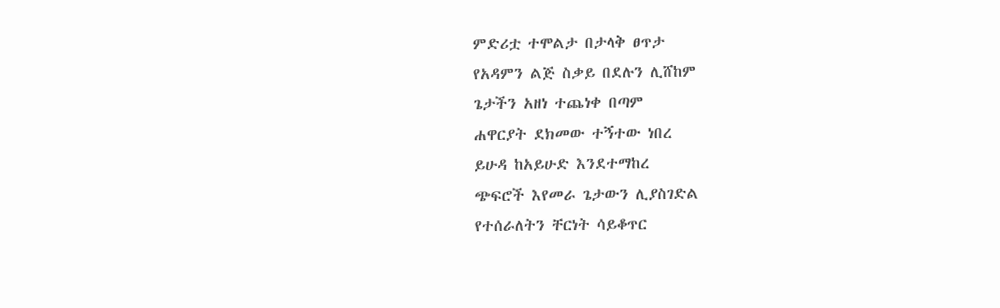ምድሪቷ ተሞልታ በታላቅ ፀጥታ
የአዳምን ልጅ ስቃይ በደሉን ሊሸከም
ጌታችን አዘነ ተጨነቀ በጣም
ሐዋርያት ደክመው ተኝተው ነበረ
ይሁዳ ከአይሁድ እንደተማከረ
ጭፍሮች እየመራ ጌታውን ሊያስገድል
የተሰራለትን ቸርነት ሳይቆጥር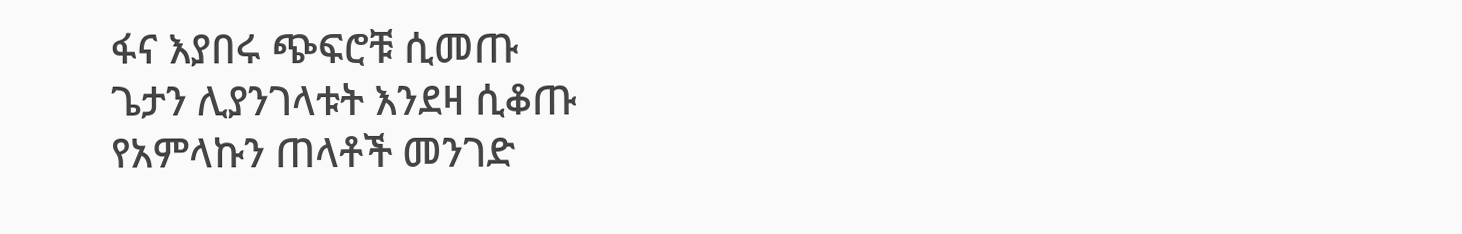ፋና እያበሩ ጭፍሮቹ ሲመጡ
ጌታን ሊያንገላቱት እንደዛ ሲቆጡ
የአምላኩን ጠላቶች መንገድ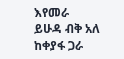እየመራ
ይሁዳ ብቅ አለ ከቀያፋ ጋራ